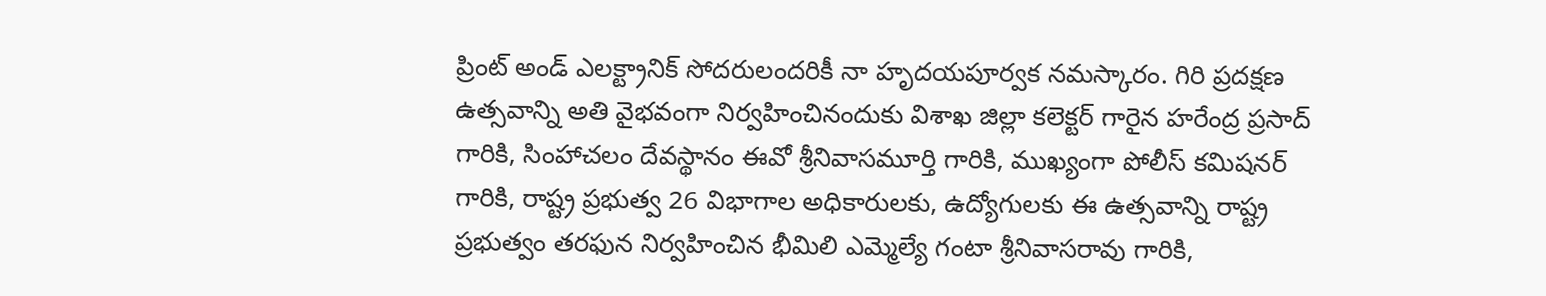ప్రింట్ అండ్ ఎలక్ట్రానిక్ సోదరులందరికీ నా హృదయపూర్వక నమస్కారం. గిరి ప్రదక్షణ ఉత్సవాన్ని అతి వైభవంగా నిర్వహించినందుకు విశాఖ జిల్లా కలెక్టర్ గారైన హరేంద్ర ప్రసాద్ గారికి, సింహాచలం దేవస్థానం ఈవో శ్రీనివాసమూర్తి గారికి, ముఖ్యంగా పోలీస్ కమిషనర్ గారికి, రాష్ట్ర ప్రభుత్వ 26 విభాగాల అధికారులకు, ఉద్యోగులకు ఈ ఉత్సవాన్ని రాష్ట్ర ప్రభుత్వం తరఫున నిర్వహించిన భీమిలి ఎమ్మెల్యే గంటా శ్రీనివాసరావు గారికి,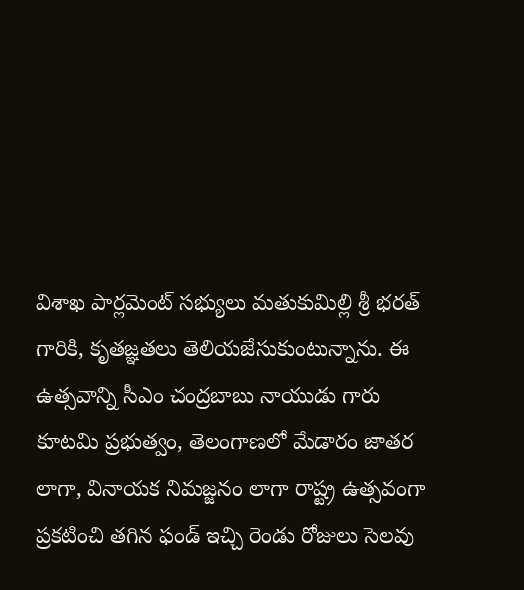విశాఖ పార్లమెంట్ సభ్యులు మతుకుమిల్లి శ్రీ భరత్ గారికి, కృతజ్ఞతలు తెలియజేసుకుంటున్నాను. ఈ ఉత్సవాన్ని సీఎం చంద్రబాబు నాయుడు గారు కూటమి ప్రభుత్వం, తెలంగాణలో మేడారం జాతర లాగా, వినాయక నిమజ్జనం లాగా రాష్ట్ర ఉత్సవంగా ప్రకటించి తగిన ఫండ్ ఇచ్చి రెండు రోజులు సెలవు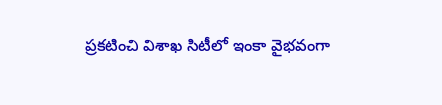ప్రకటించి విశాఖ సిటీలో ఇంకా వైభవంగా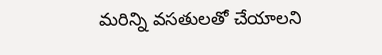మరిన్ని వసతులతో చేయాలని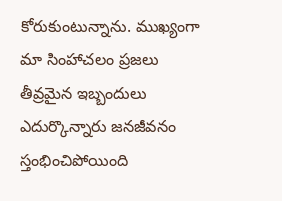కోరుకుంటున్నాను. ముఖ్యంగా మా సింహాచలం ప్రజలు తీవ్రమైన ఇబ్బందులు ఎదుర్కొన్నారు జనజీవనం స్తంభించిపోయింది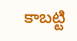కాబట్టి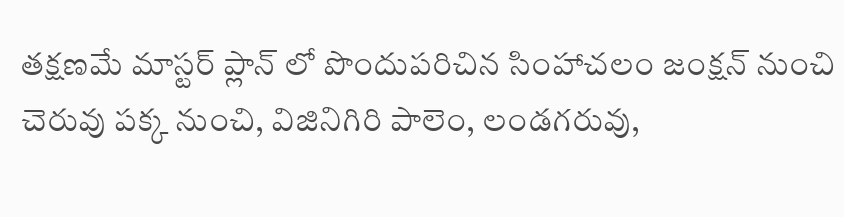తక్షణమే మాస్టర్ ప్లాన్ లో పొందుపరిచిన సింహాచలం జంక్షన్ నుంచి చెరువు పక్క నుంచి, విజినిగిరి పాలెం, లండగరువు,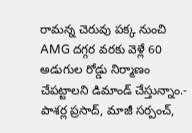రామన్న చెరువు పక్క నుంచి AMG దగ్గర వరకు వెళ్లే 60 అడుగుల రోడ్డు నిర్మాణం చేపట్టాలని డిమాండ్ చేస్తున్నాం.- పాశర్ల ప్రసాద్, మాజీ సర్పంచ్,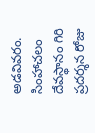అడవివరం.
సింహాచలం దేవస్థానం గిరి ప్రదర్శన రోజు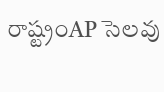రాష్ట్రంAP సెలవు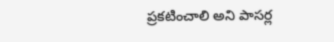ప్రకటించాలి అని పాసర్ల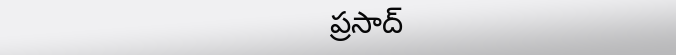ప్రసాద్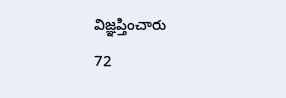విజ్ఞప్తించారు
72